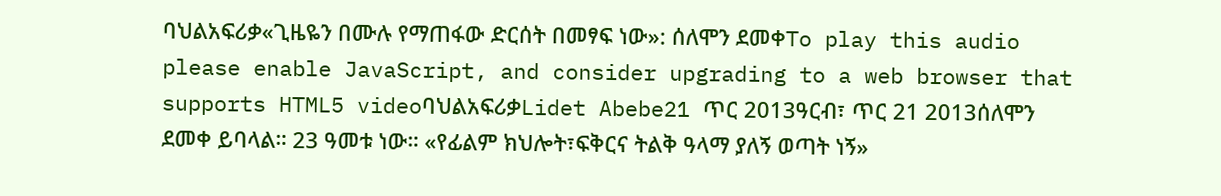ባህልአፍሪቃ«ጊዜዬን በሙሉ የማጠፋው ድርሰት በመፃፍ ነው»: ሰለሞን ደመቀTo play this audio please enable JavaScript, and consider upgrading to a web browser that supports HTML5 videoባህልአፍሪቃLidet Abebe21 ጥር 2013ዓርብ፣ ጥር 21 2013ሰለሞን ደመቀ ይባላል። 23 ዓመቱ ነው። «የፊልም ክህሎት፣ፍቅርና ትልቅ ዓላማ ያለኝ ወጣት ነኝ»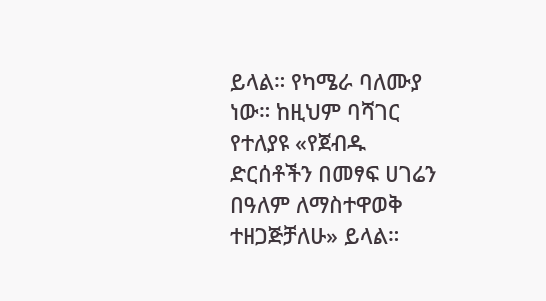ይላል። የካሜራ ባለሙያ ነው። ከዚህም ባሻገር የተለያዩ «የጀብዱ ድርሰቶችን በመፃፍ ሀገሬን በዓለም ለማስተዋወቅ ተዘጋጅቻለሁ» ይላል።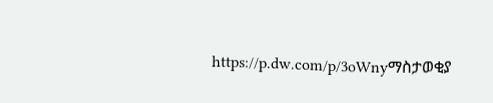https://p.dw.com/p/3oWnyማስታወቂያ